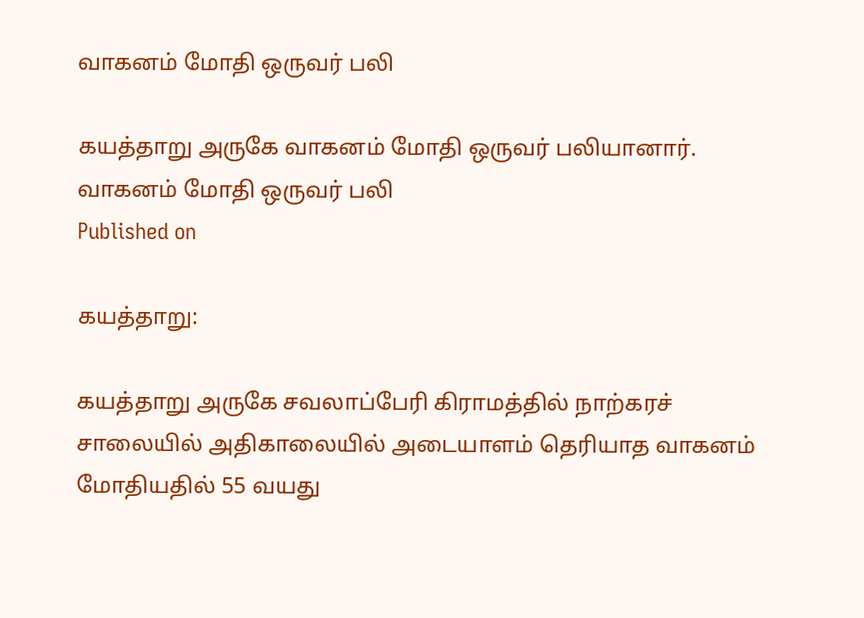வாகனம் மோதி ஒருவர் பலி

கயத்தாறு அருகே வாகனம் மோதி ஒருவர் பலியானார்.
வாகனம் மோதி ஒருவர் பலி
Published on

கயத்தாறு:

கயத்தாறு அருகே சவலாப்பேரி கிராமத்தில் நாற்கரச் சாலையில் அதிகாலையில் அடையாளம் தெரியாத வாகனம் மோதியதில் 55 வயது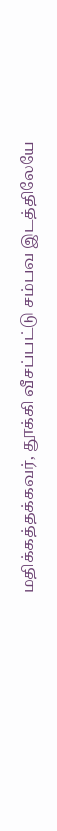மதிக்கத்தக்கவர், தூக்கி வீசப்பட்டு சம்பவ இடத்திலேயே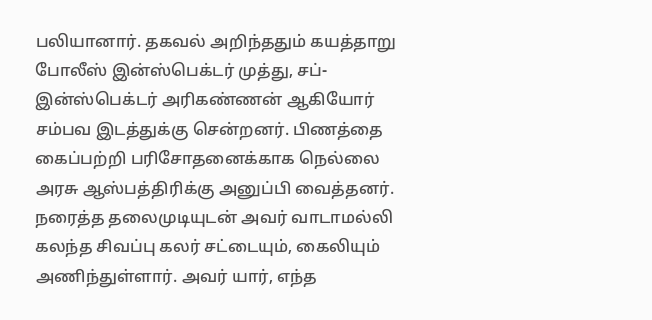பலியானார். தகவல் அறிந்ததும் கயத்தாறு போலீஸ் இன்ஸ்பெக்டர் முத்து, சப்-இன்ஸ்பெக்டர் அரிகண்ணன் ஆகியோர் சம்பவ இடத்துக்கு சென்றனர். பிணத்தை கைப்பற்றி பரிசோதனைக்காக நெல்லை அரசு ஆஸ்பத்திரிக்கு அனுப்பி வைத்தனர். நரைத்த தலைமுடியுடன் அவர் வாடாமல்லி கலந்த சிவப்பு கலர் சட்டையும், கைலியும் அணிந்துள்ளார். அவர் யார், எந்த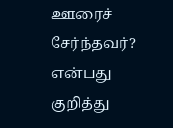ஊரைச் சேர்ந்தவர்? என்பது குறித்து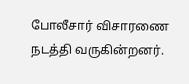போலீசார் விசாரணை நடத்தி வருகின்றனர்.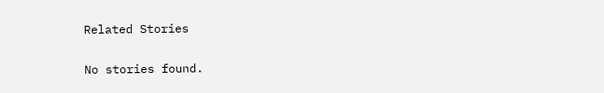Related Stories

No stories found.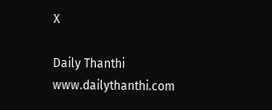X

Daily Thanthi
www.dailythanthi.com